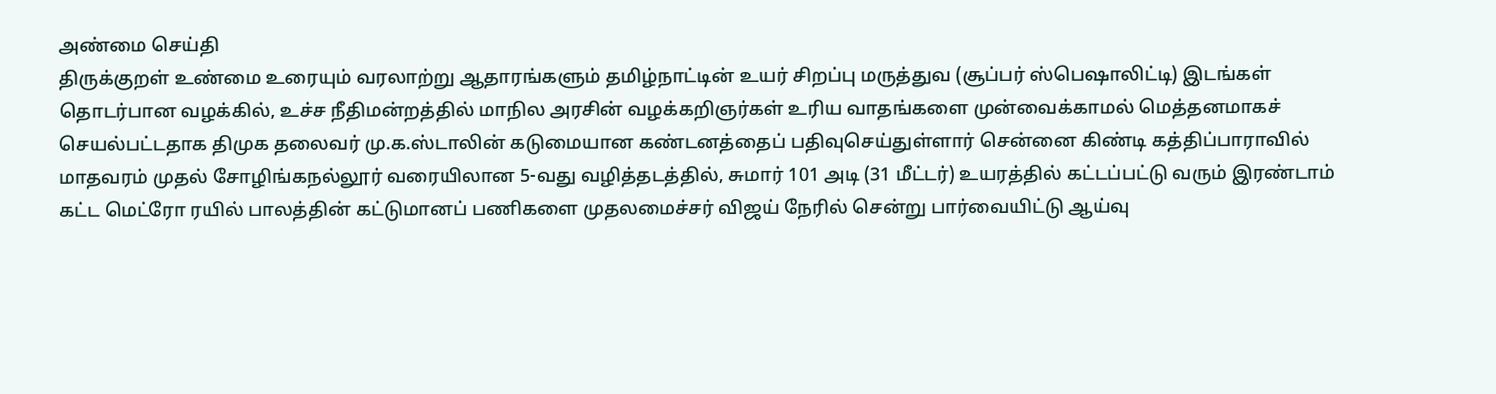அண்மை செய்தி
திருக்குறள் உண்மை உரையும் வரலாற்று ஆதாரங்களும் தமிழ்நாட்டின் உயர் சிறப்பு மருத்துவ (சூப்பர் ஸ்பெஷாலிட்டி) இடங்கள் தொடர்பான வழக்கில், உச்ச நீதிமன்றத்தில் மாநில அரசின் வழக்கறிஞர்கள் உரிய வாதங்களை முன்வைக்காமல் மெத்தனமாகச் செயல்பட்டதாக திமுக தலைவர் மு.க.ஸ்டாலின் கடுமையான கண்டனத்தைப் பதிவுசெய்துள்ளார் சென்னை கிண்டி கத்திப்பாராவில் மாதவரம் முதல் சோழிங்கநல்லூர் வரையிலான 5-வது வழித்தடத்தில், சுமார் 101 அடி (31 மீட்டர்) உயரத்தில் கட்டப்பட்டு வரும் இரண்டாம் கட்ட மெட்ரோ ரயில் பாலத்தின் கட்டுமானப் பணிகளை முதலமைச்சர் விஜய் நேரில் சென்று பார்வையிட்டு ஆய்வு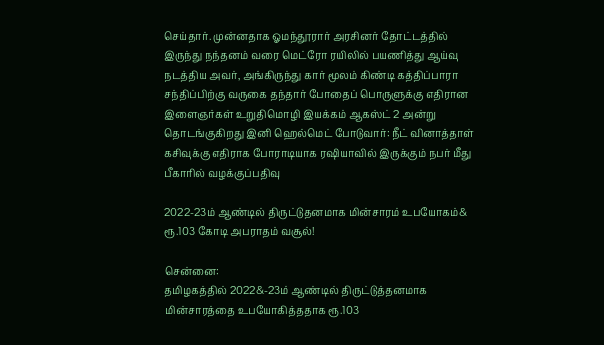செய்தார். முன்னதாக ஓமந்தூரார் அரசினர் தோட்டத்தில் இருந்து நந்தனம் வரை மெட்ரோ ரயிலில் பயணித்து ஆய்வு நடத்திய அவர், அங்கிருந்து கார் மூலம் கிண்டி கத்திப்பாரா சந்திப்பிற்கு வருகை தந்தார் போதைப் பொருளுக்கு எதிரான இளைஞர்கள் உறுதிமொழி இயக்கம் ஆகஸ்ட் 2 அன்று தொடங்குகிறது இனி ஹெல்மெட் போடுவார்: நீட் வினாத்தாள் கசிவுக்கு எதிராக போராடியாக ரஷியாவில் இருக்கும் நபர் மீது பீகாரில் வழக்குப்பதிவு

2022-23ம் ஆண்டில் திருட்டுதனமாக மின்சாரம் உபயோகம்& ரூ.103 கோடி அபராதம் வசூல்!

சென்னை:
தமிழகத்தில் 2022&-23ம் ஆண்டில் திருட்டுத்தனமாக மின்சாரத்தை உபயோகித்ததாக ரூ.103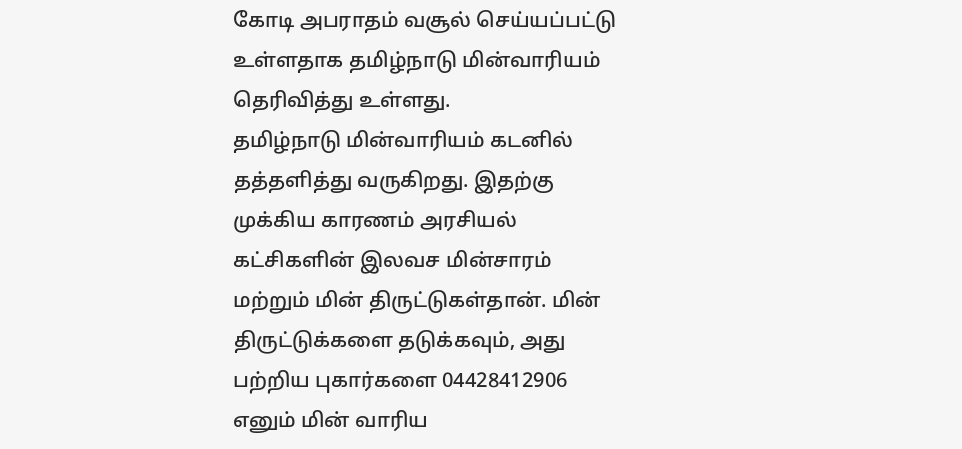கோடி அபராதம் வசூல் செய்யப்பட்டு உள்ளதாக தமிழ்நாடு மின்வாரியம் தெரிவித்து உள்ளது.
தமிழ்நாடு மின்வாரியம் கடனில் தத்தளித்து வருகிறது. இதற்கு முக்கிய காரணம் அரசியல் கட்சிகளின் இலவச மின்சாரம் மற்றும் மின் திருட்டுகள்தான். மின் திருட்டுக்களை தடுக்கவும், அது பற்றிய புகார்களை 04428412906 எனும் மின் வாரிய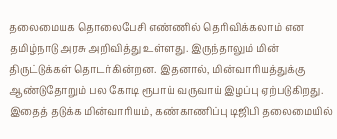தலைமையக தொலைபேசி எண்ணில் தெரிவிக்கலாம் என தமிழ்நாடு அரசு அறிவித்து உள்ளது. இருந்தாலும் மின் திருட்டுக்கள் தொடர்கின்றன. இதனால், மின்வாரியத்துக்கு ஆண்டுதோறும் பல கோடி ரூபாய் வருவாய் இழப்பு ஏற்படுகிறது.
இதைத் தடுக்க மின்வாரியம், கண்காணிப்பு டிஜிபி தலைமையில்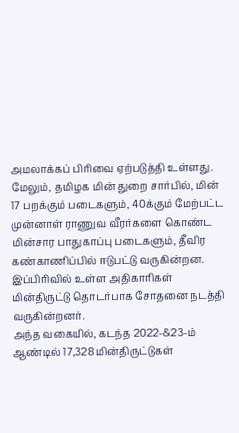அமலாக்கப் பிரிவை ஏற்படுத்தி உள்ளது. மேலும், தமிழக மின் துறை சார்பில், மின் 17 பறக்கும் படைகளும், 40க்கும் மேற்பட்ட முன்னாள் ராணுவ வீரர்களை கொண்ட மின்சார பாதுகாப்பு படைகளும், தீவிர கண்காணிப்பில் ஈடுபட்டு வருகின்றன. இப்பிரிவில் உள்ள அதிகாரிகள் மின்திருட்டு தொடர்பாக சோதனை நடத்தி வருகின்றனர்.
அந்த வகையில், கடந்த 2022-&23-ம் ஆண்டில் 17,328 மின்திருட்டுகள்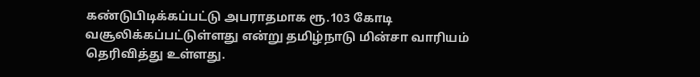கண்டுபிடிக்கப்பட்டு அபராதமாக ரூ.103 கோடி வசூலிக்கப்பட்டுள்ளது என்று தமிழ்நாடு மின்சா வாரியம் தெரிவித்து உள்ளது.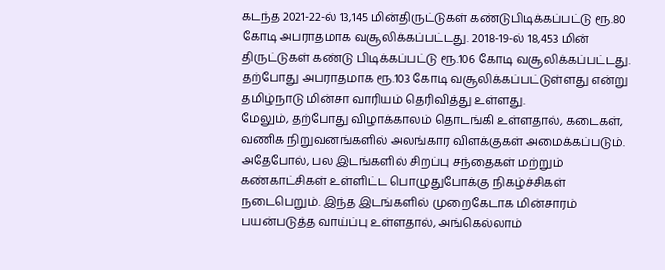கடந்த 2021-22-ல் 13,145 மின்திருட்டுகள் கண்டுபிடிக்கப்பட்டு ரூ.80 கோடி அபராதமாக வசூலிக்கப்பட்டது. 2018-19-ல் 18,453 மின் திருட்டுகள் கண்டு பிடிக்கப்பட்டு ரூ.106 கோடி வசூலிக்கப்பட்டது. தற்போது அபராதமாக ரூ.103 கோடி வசூலிக்கப்பட்டுள்ளது என்று தமிழ்நாடு மின்சா வாரியம் தெரிவித்து உள்ளது.
மேலும், தற்போது விழாக்காலம் தொடங்கி உள்ளதால், கடைகள், வணிக நிறுவனங்களில் அலங்கார விளக்குகள் அமைக்கப்படும். அதேபோல், பல இடங்களில் சிறப்பு சந்தைகள் மற்றும் கண்காட்சிகள் உள்ளிட்ட பொழுதுபோக்கு நிகழ்ச்சிகள் நடைபெறும். இந்த இடங்களில் முறைகேடாக மின்சாரம் பயன்படுத்த வாய்ப்பு உள்ளதால், அங்கெல்லாம்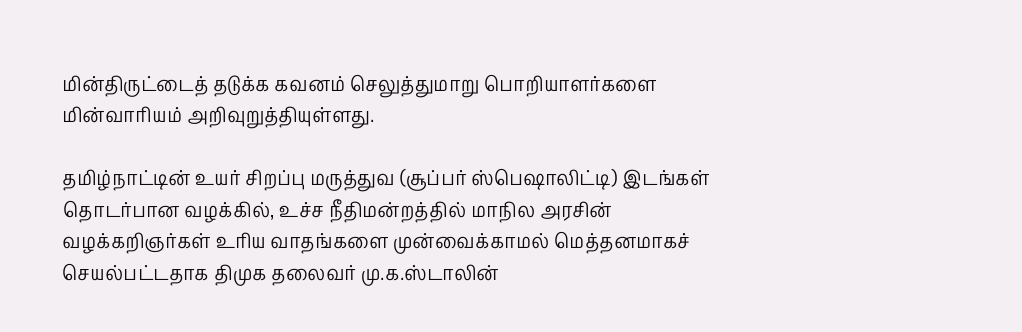மின்திருட்டைத் தடுக்க கவனம் செலுத்துமாறு பொறியாளர்களை மின்வாரியம் அறிவுறுத்தியுள்ளது.

தமிழ்நாட்டின் உயர் சிறப்பு மருத்துவ (சூப்பர் ஸ்பெஷாலிட்டி) இடங்கள் தொடர்பான வழக்கில், உச்ச நீதிமன்றத்தில் மாநில அரசின் வழக்கறிஞர்கள் உரிய வாதங்களை முன்வைக்காமல் மெத்தனமாகச் செயல்பட்டதாக திமுக தலைவர் மு.க.ஸ்டாலின்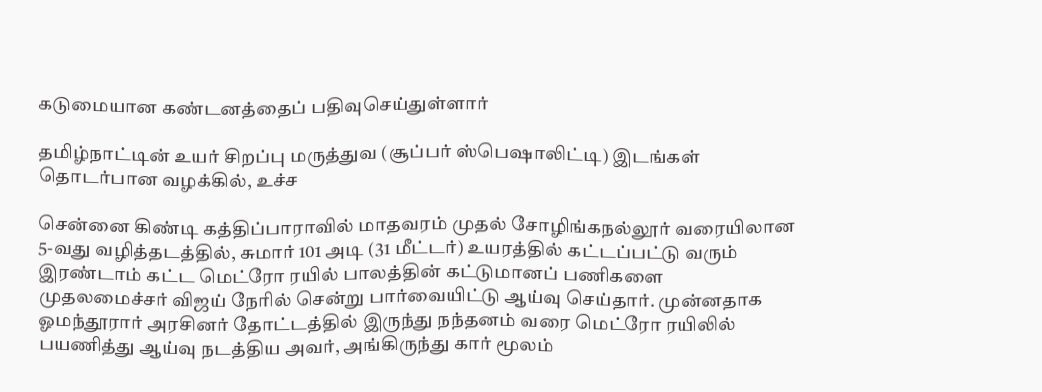கடுமையான கண்டனத்தைப் பதிவுசெய்துள்ளார்

தமிழ்நாட்டின் உயர் சிறப்பு மருத்துவ (சூப்பர் ஸ்பெஷாலிட்டி) இடங்கள் தொடர்பான வழக்கில், உச்ச

சென்னை கிண்டி கத்திப்பாராவில் மாதவரம் முதல் சோழிங்கநல்லூர் வரையிலான 5-வது வழித்தடத்தில், சுமார் 101 அடி (31 மீட்டர்) உயரத்தில் கட்டப்பட்டு வரும் இரண்டாம் கட்ட மெட்ரோ ரயில் பாலத்தின் கட்டுமானப் பணிகளை முதலமைச்சர் விஜய் நேரில் சென்று பார்வையிட்டு ஆய்வு செய்தார். முன்னதாக ஓமந்தூரார் அரசினர் தோட்டத்தில் இருந்து நந்தனம் வரை மெட்ரோ ரயிலில் பயணித்து ஆய்வு நடத்திய அவர், அங்கிருந்து கார் மூலம்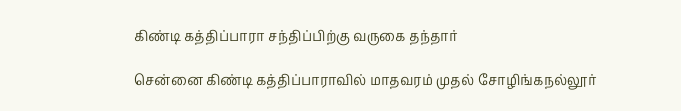கிண்டி கத்திப்பாரா சந்திப்பிற்கு வருகை தந்தார்

சென்னை கிண்டி கத்திப்பாராவில் மாதவரம் முதல் சோழிங்கநல்லூர்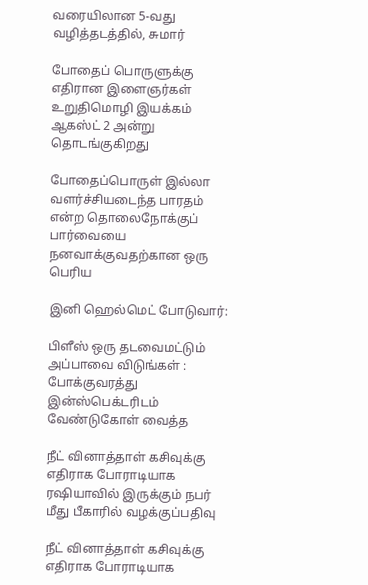வரையிலான 5-வது வழித்தடத்தில், சுமார்

போதைப் பொருளுக்கு எதிரான இளைஞர்கள் உறுதிமொழி இயக்கம் ஆகஸ்ட் 2 அன்று தொடங்குகிறது

போதைப்பொருள் இல்லா வளர்ச்சியடைந்த பாரதம் என்ற தொலைநோக்குப் பார்வையை நனவாக்குவதற்கான ஒரு பெரிய

இனி ஹெல்மெட் போடுவார்:

பிளீஸ் ஒரு தடவைமட்டும் அப்பாவை விடுங்கள் : போக்குவரத்து இன்ஸ்பெக்டரிடம் வேண்டுகோள் வைத்த

நீட் வினாத்தாள் கசிவுக்கு எதிராக போராடியாக ரஷியாவில் இருக்கும் நபர் மீது பீகாரில் வழக்குப்பதிவு

நீட் வினாத்தாள் கசிவுக்கு எதிராக போராடியாக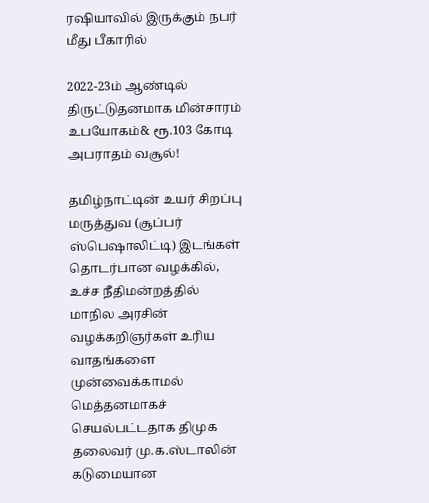ரஷியாவில் இருக்கும் நபர் மீது பீகாரில்

2022-23ம் ஆண்டில் திருட்டுதனமாக மின்சாரம் உபயோகம்& ரூ.103 கோடி அபராதம் வசூல்!

தமிழ்நாட்டின் உயர் சிறப்பு மருத்துவ (சூப்பர் ஸ்பெஷாலிட்டி) இடங்கள் தொடர்பான வழக்கில், உச்ச நீதிமன்றத்தில் மாநில அரசின் வழக்கறிஞர்கள் உரிய வாதங்களை முன்வைக்காமல் மெத்தனமாகச் செயல்பட்டதாக திமுக தலைவர் மு.க.ஸ்டாலின் கடுமையான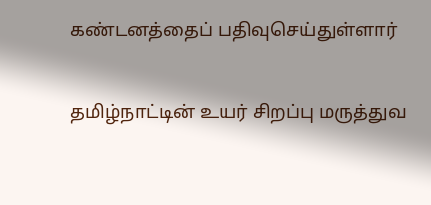கண்டனத்தைப் பதிவுசெய்துள்ளார்

தமிழ்நாட்டின் உயர் சிறப்பு மருத்துவ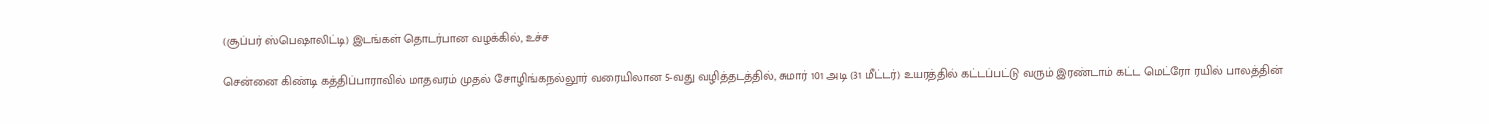(சூப்பர் ஸ்பெஷாலிட்டி) இடங்கள் தொடர்பான வழக்கில், உச்ச

சென்னை கிண்டி கத்திப்பாராவில் மாதவரம் முதல் சோழிங்கநல்லூர் வரையிலான 5-வது வழித்தடத்தில், சுமார் 101 அடி (31 மீட்டர்) உயரத்தில் கட்டப்பட்டு வரும் இரண்டாம் கட்ட மெட்ரோ ரயில் பாலத்தின்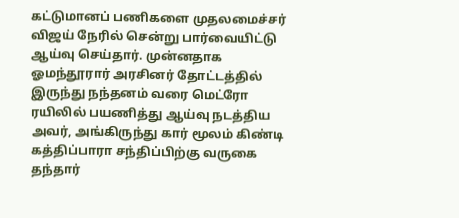கட்டுமானப் பணிகளை முதலமைச்சர் விஜய் நேரில் சென்று பார்வையிட்டு ஆய்வு செய்தார். முன்னதாக ஓமந்தூரார் அரசினர் தோட்டத்தில் இருந்து நந்தனம் வரை மெட்ரோ ரயிலில் பயணித்து ஆய்வு நடத்திய அவர், அங்கிருந்து கார் மூலம் கிண்டி கத்திப்பாரா சந்திப்பிற்கு வருகை தந்தார்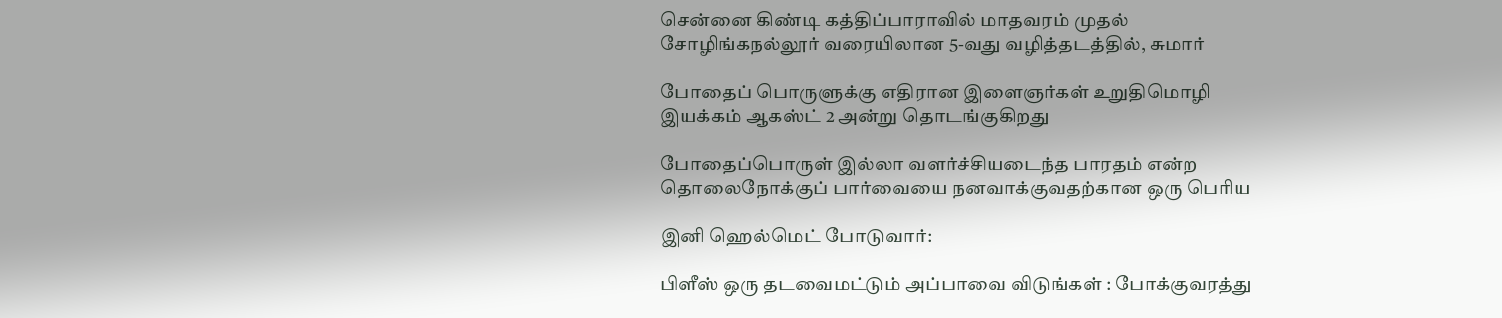சென்னை கிண்டி கத்திப்பாராவில் மாதவரம் முதல் சோழிங்கநல்லூர் வரையிலான 5-வது வழித்தடத்தில், சுமார்

போதைப் பொருளுக்கு எதிரான இளைஞர்கள் உறுதிமொழி இயக்கம் ஆகஸ்ட் 2 அன்று தொடங்குகிறது

போதைப்பொருள் இல்லா வளர்ச்சியடைந்த பாரதம் என்ற தொலைநோக்குப் பார்வையை நனவாக்குவதற்கான ஒரு பெரிய

இனி ஹெல்மெட் போடுவார்:

பிளீஸ் ஒரு தடவைமட்டும் அப்பாவை விடுங்கள் : போக்குவரத்து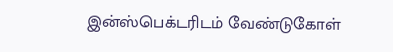இன்ஸ்பெக்டரிடம் வேண்டுகோள்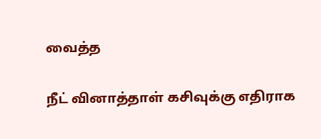வைத்த

நீட் வினாத்தாள் கசிவுக்கு எதிராக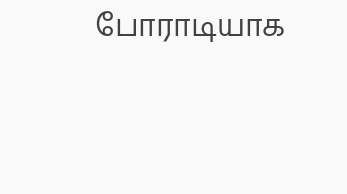போராடியாக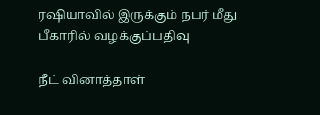ரஷியாவில் இருக்கும் நபர் மீது பீகாரில் வழக்குப்பதிவு

நீட் வினாத்தாள்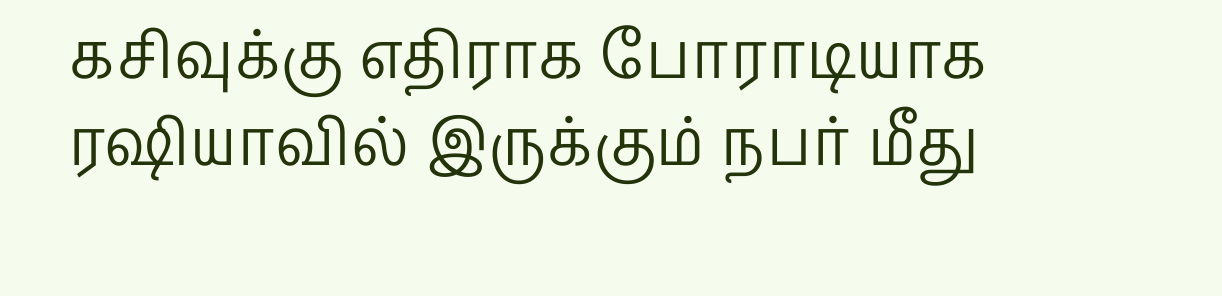கசிவுக்கு எதிராக போராடியாக ரஷியாவில் இருக்கும் நபர் மீது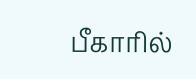பீகாரில்